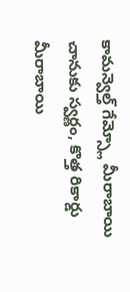కామన్వెల్త్ గేమ్స్లో మీరాబాయి చానుకు స్వర్ణం, కొత్త రికార్డు
మీరాబాయి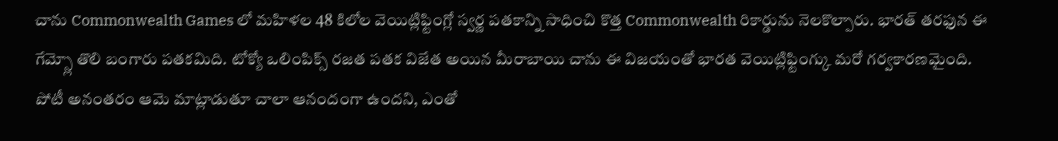చాను Commonwealth Games లో మహిళల 48 కిలోల వెయిట్లిఫ్టింగ్లో స్వర్ణ పతకాన్ని సాధించి కొత్త Commonwealth రికార్డును నెలకొల్పారు. భారత్ తరఫున ఈ గేమ్స్లో తొలి బంగారు పతకమిది. టోక్యో ఒలింపిక్స్ రజత పతక విజేత అయిన మీరాబాయి చాను ఈ విజయంతో భారత వెయిట్లిఫ్టింగ్కు మరో గర్వకారణమైంది.
పోటీ అనంతరం ఆమె మాట్లాడుతూ చాలా ఆనందంగా ఉందని, ఎంతో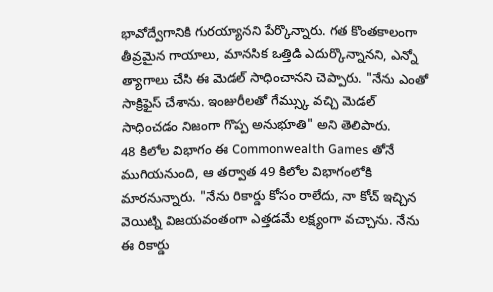భావోద్వేగానికి గురయ్యానని పేర్కొన్నారు. గత కొంతకాలంగా తీవ్రమైన గాయాలు, మానసిక ఒత్తిడి ఎదుర్కొన్నానని, ఎన్నో త్యాగాలు చేసి ఈ మెడల్ సాధించానని చెప్పారు. "నేను ఎంతో సాక్రిఫైస్ చేశాను. ఇంజురీలతో గేమ్స్కు వచ్చి మెడల్ సాధించడం నిజంగా గొప్ప అనుభూతి" అని తెలిపారు.
48 కిలోల విభాగం ఈ Commonwealth Games తోనే ముగియనుంది, ఆ తర్వాత 49 కిలోల విభాగంలోకి మారనున్నారు. "నేను రికార్డు కోసం రాలేదు, నా కోచ్ ఇచ్చిన వెయిట్ని విజయవంతంగా ఎత్తడమే లక్ష్యంగా వచ్చాను. నేను ఈ రికార్డు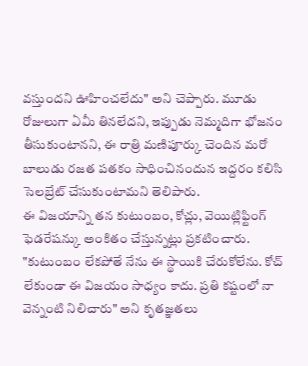వస్తుందని ఊహించలేదు" అని చెప్పారు. మూడు రోజులుగా ఏమీ తినలేదని, ఇప్పుడు నెమ్మదిగా భోజనం తీసుకుంటానని, ఈ రాత్రి మణిపూర్కు చెందిన మరో బాలుడు రజత పతకం సాధించినందున ఇద్దరం కలిసి సెలబ్రేట్ చేసుకుంటామని తెలిపారు.
ఈ విజయాన్ని తన కుటుంబం, కోచ్లు, వెయిట్లిఫ్టింగ్ ఫెడరేషన్కు అంకితం చేస్తున్నట్లు ప్రకటించారు. "కుటుంబం లేకపోతే నేను ఈ స్థాయికి చేరుకోలేను. కోచ్ లేకుండా ఈ విజయం సాధ్యం కాదు. ప్రతి కష్టంలో నా వెన్నంటి నిలిచారు" అని కృతజ్ఞతలు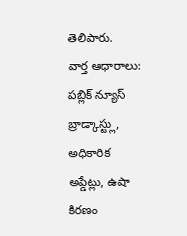తెలిపారు.
వార్త ఆధారాలు: పబ్లిక్ న్యూస్ బ్రాడ్కాస్ట్లు, అధికారిక అప్డేట్లు, ఉషా కిరణం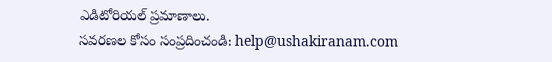ఎడిటోరియల్ ప్రమాణాలు.
సవరణల కోసం సంప్రదించండి: help@ushakiranam.com